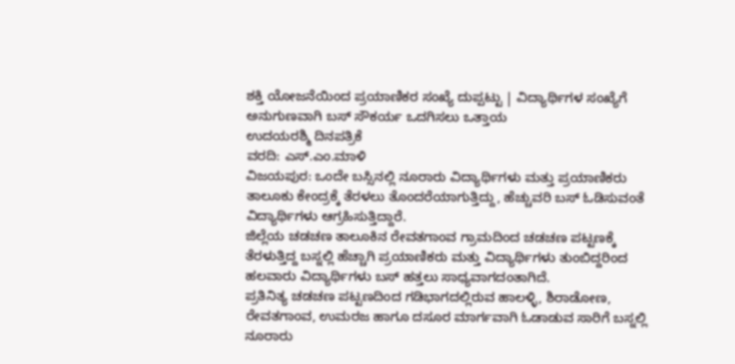ಶಕ್ತಿ ಯೋಜನೆಯಿಂದ ಪ್ರಯಾಣಿಕರ ಸಂಖ್ಯೆ ದುಪ್ಪಟ್ಟು | ವಿದ್ಯಾರ್ಥಿಗಳ ಸಂಖ್ಯೆಗೆ ಅನುಗುಣವಾಗಿ ಬಸ್ ಸೌಕರ್ಯ ಒದಗಿಸಲು ಒತ್ತಾಯ
ಉದಯರಶ್ಮಿ ದಿನಪತ್ರಿಕೆ
ವರದಿ: ಎಸ್.ಎಂ.ಮಾಳಿ
ವಿಜಯಪುರ: ಒಂದೇ ಬಸ್ಸಿನಲ್ಲಿ ನೂರಾರು ವಿದ್ಯಾರ್ಥಿಗಳು ಮತ್ತು ಪ್ರಯಾಣಿಕರು ತಾಲೂಕು ಕೇಂದ್ರಕ್ಕೆ ತೆರಳಲು ತೊಂದರೆಯಾಗುತ್ತಿದ್ದು, ಹೆಚ್ಚುವರಿ ಬಸ್ ಓಡಿಸುವಂತೆ ವಿದ್ಯಾರ್ಥಿಗಳು ಆಗ್ರಹಿಸುತ್ತಿದ್ದಾರೆ.
ಜಿಲ್ಲೆಯ ಚಡಚಣ ತಾಲೂಕಿನ ರೇವತಗಾಂವ ಗ್ರಾಮದಿಂದ ಚಡಚಣ ಪಟ್ಟಣಕ್ಕೆ ತೆರಳುತ್ತಿದ್ದ ಬಸ್ನಲ್ಲಿ ಹೆಚ್ಚಾಗಿ ಪ್ರಯಾಣಿಕರು ಮತ್ತು ವಿದ್ಯಾರ್ಥಿಗಳು ತುಂಬಿದ್ದರಿಂದ ಹಲವಾರು ವಿದ್ಯಾರ್ಥಿಗಳು ಬಸ್ ಹತ್ತಲು ಸಾಧ್ಯವಾಗದಂತಾಗಿದೆ.
ಪ್ರತಿನಿತ್ಯ ಚಡಚಣ ಪಟ್ಟಣದಿಂದ ಗಡಿಭಾಗದಲ್ಲಿರುವ ಹಾಲಳ್ಳಿ, ಶಿರಾಡೋಣ, ರೇವತಗಾಂವ, ಉಮರಜ ಹಾಗೂ ದಸೂರ ಮಾರ್ಗವಾಗಿ ಓಡಾಡುವ ಸಾರಿಗೆ ಬಸ್ನಲ್ಲಿ ನೂರಾರು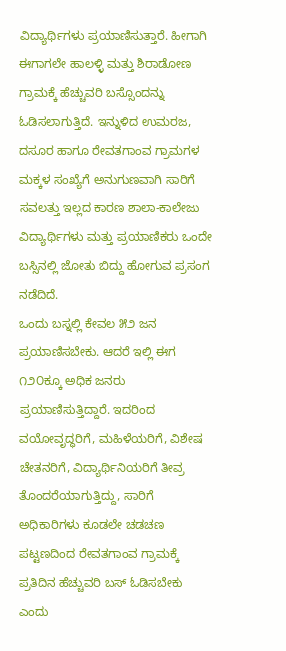ವಿದ್ಯಾರ್ಥಿಗಳು ಪ್ರಯಾಣಿಸುತ್ತಾರೆ. ಹೀಗಾಗಿ ಈಗಾಗಲೇ ಹಾಲಳ್ಳಿ ಮತ್ತು ಶಿರಾಡೋಣ ಗ್ರಾಮಕ್ಕೆ ಹೆಚ್ಚುವರಿ ಬಸ್ಸೊಂದನ್ನು ಓಡಿಸಲಾಗುತ್ತಿದೆ. ಇನ್ನುಳಿದ ಉಮರಜ, ದಸೂರ ಹಾಗೂ ರೇವತಗಾಂವ ಗ್ರಾಮಗಳ ಮಕ್ಕಳ ಸಂಖ್ಯೆಗೆ ಅನುಗುಣವಾಗಿ ಸಾರಿಗೆ ಸವಲತ್ತು ಇಲ್ಲದ ಕಾರಣ ಶಾಲಾ-ಕಾಲೇಜು ವಿದ್ಯಾರ್ಥಿಗಳು ಮತ್ತು ಪ್ರಯಾಣಿಕರು ಒಂದೇ ಬಸ್ಸಿನಲ್ಲಿ ಜೋತು ಬಿದ್ದು ಹೋಗುವ ಪ್ರಸಂಗ ನಡೆದಿದೆ.
ಒಂದು ಬಸ್ನಲ್ಲಿ ಕೇವಲ ೫೨ ಜನ ಪ್ರಯಾಣಿಸಬೇಕು. ಆದರೆ ಇಲ್ಲಿ ಈಗ ೧೨೦ಕ್ಕೂ ಅಧಿಕ ಜನರು ಪ್ರಯಾಣಿಸುತ್ತಿದ್ದಾರೆ. ಇದರಿಂದ ವಯೋವೃದ್ಧರಿಗೆ, ಮಹಿಳೆಯರಿಗೆ, ವಿಶೇಷ ಚೇತನರಿಗೆ, ವಿದ್ಯಾರ್ಥಿನಿಯರಿಗೆ ತೀವ್ರ ತೊಂದರೆಯಾಗುತ್ತಿದ್ದು, ಸಾರಿಗೆ ಅಧಿಕಾರಿಗಳು ಕೂಡಲೇ ಚಡಚಣ ಪಟ್ಟಣದಿಂದ ರೇವತಗಾಂವ ಗ್ರಾಮಕ್ಕೆ ಪ್ರತಿದಿನ ಹೆಚ್ಚುವರಿ ಬಸ್ ಓಡಿಸಬೇಕು ಎಂದು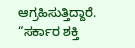ಆಗ್ರಹಿಸುತ್ತಿದ್ದಾರೆ.
“ಸರ್ಕಾರ ಶಕ್ತಿ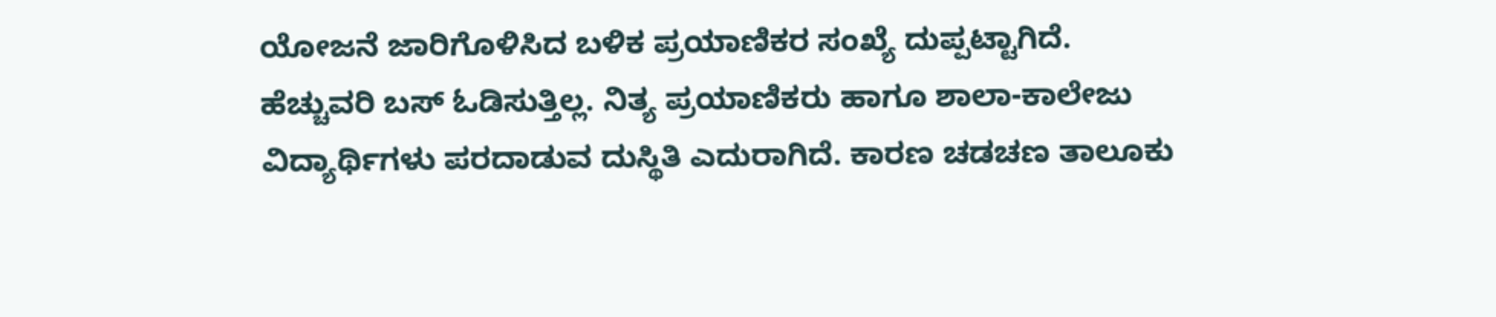ಯೋಜನೆ ಜಾರಿಗೊಳಿಸಿದ ಬಳಿಕ ಪ್ರಯಾಣಿಕರ ಸಂಖ್ಯೆ ದುಪ್ಪಟ್ಟಾಗಿದೆ. ಹೆಚ್ಚುವರಿ ಬಸ್ ಓಡಿಸುತ್ತಿಲ್ಲ. ನಿತ್ಯ ಪ್ರಯಾಣಿಕರು ಹಾಗೂ ಶಾಲಾ-ಕಾಲೇಜು ವಿದ್ಯಾರ್ಥಿಗಳು ಪರದಾಡುವ ದುಸ್ಥಿತಿ ಎದುರಾಗಿದೆ. ಕಾರಣ ಚಡಚಣ ತಾಲೂಕು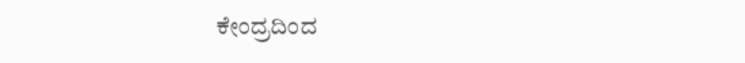ಕೇಂದ್ರದಿಂದ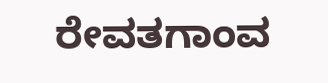ರೇವತಗಾಂವ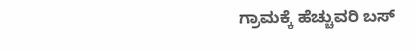ಗ್ರಾಮಕ್ಕೆ ಹೆಚ್ಚುವರಿ ಬಸ್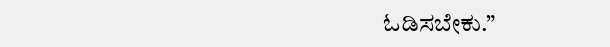ಓಡಿಸಬೇಕು.”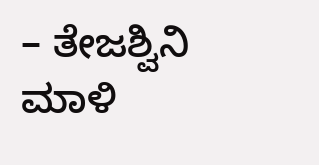– ತೇಜಶ್ವಿನಿ ಮಾಳಿ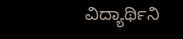ವಿದ್ಯಾರ್ಥಿನಿ